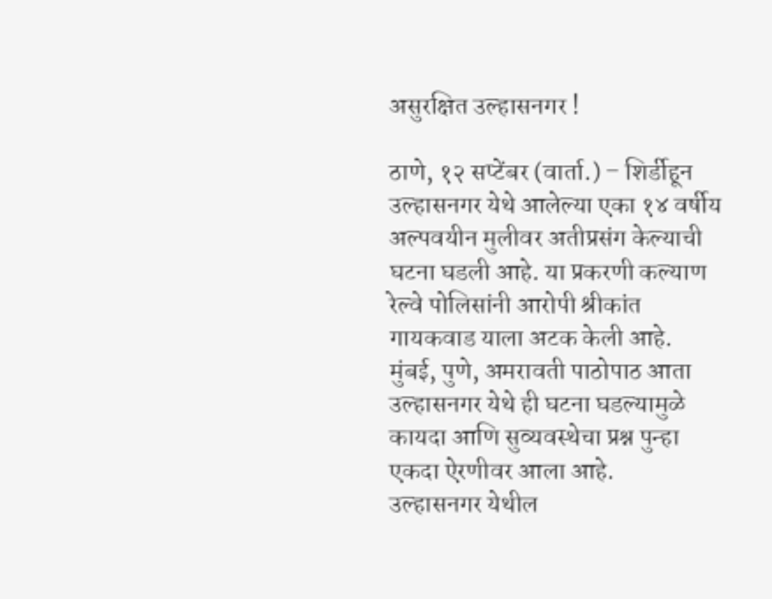असुरक्षित उल्हासनगर !

ठाणे, १२ सप्टेंबर (वार्ता.) – शिर्डीहून उल्हासनगर येथे आलेल्या एका १४ वर्षीय अल्पवयीन मुलीवर अतीप्रसंग केल्याची घटना घडली आहे. या प्रकरणी कल्याण रेल्वे पोलिसांनी आरोपी श्रीकांत गायकवाड याला अटक केली आहे. मुंबई, पुणे, अमरावती पाठोपाठ आता उल्हासनगर येथे ही घटना घडल्यामुळे कायदा आणि सुव्यवस्थेचा प्रश्न पुन्हा एकदा ऐरणीवर आला आहे.
उल्हासनगर येथील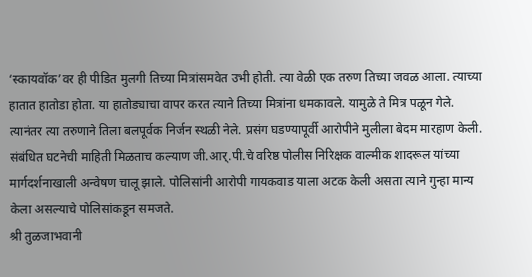‘स्कायवॉक’वर ही पीडित मुलगी तिच्या मित्रांसमवेत उभी होती. त्या वेळी एक तरुण तिच्या जवळ आला. त्याच्या हातात हातोडा होता. या हातोड्याचा वापर करत त्याने तिच्या मित्रांना धमकावले. यामुळे ते मित्र पळून गेले. त्यानंतर त्या तरुणाने तिला बलपूर्वक निर्जन स्थळी नेले. प्रसंग घडण्यापूर्वी आरोपीने मुलीला बेदम मारहाण केली. संबंधित घटनेची माहिती मिळताच कल्याण जी.आर्.पी.चे वरिष्ठ पोलीस निरिक्षक वाल्मीक शादरूल यांच्या मार्गदर्शनाखाली अन्वेषण चालू झाले. पोलिसांनी आरोपी गायकवाड याला अटक केली असता त्याने गुन्हा मान्य केला असल्याचे पोलिसांकडून समजते.
श्री तुळजाभवानी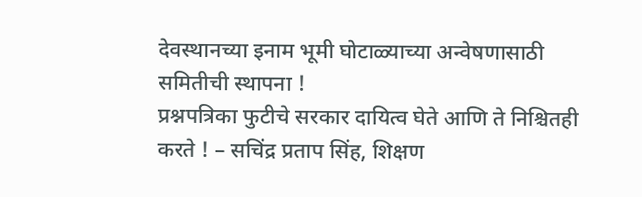देवस्थानच्या इनाम भूमी घोटाळ्याच्या अन्वेषणासाठी समितीची स्थापना !
प्रश्नपत्रिका फुटीचे सरकार दायित्व घेते आणि ते निश्चितही करते ! – सचिंद्र प्रताप सिंह, शिक्षण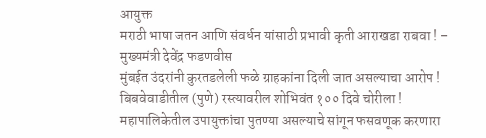आयुक्त
मराठी भाषा जतन आणि संवर्धन यांसाठी प्रभावी कृती आराखडा राबवा ! – मुख्यमंत्री देवेंद्र फडणवीस
मुंबईत उंदरांनी कुरतडलेली फळे ग्राहकांना दिली जात असल्याचा आरोप !
बिबवेवाडीतील (पुणे) रस्त्यावरील शोभिवंत १०० दिवे चोरीला !
महापालिकेतील उपायुक्तांचा पुतण्या असल्याचे सांगून फसवणूक करणारा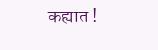कह्यात !